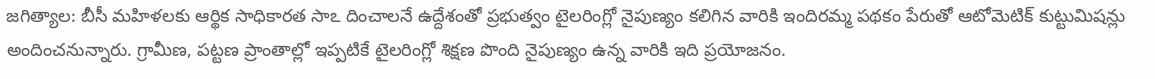జగిత్యాల: బీసీ మహిళలకు ఆర్థిక సాధికారత సాఽ దించాలనే ఉద్దేశంతో ప్రభుత్వం టైలరింగ్లో నైపుణ్యం కలిగిన వారికి ఇందిరమ్మ పథకం పేరుతో ఆటోమెటిక్ కుట్టుమిషన్లు అందించనున్నారు. గ్రామీణ, పట్టణ ప్రాంతాల్లో ఇప్పటికే టైలరింగ్లో శిక్షణ పొంది నైపుణ్యం ఉన్న వారికి ఇది ప్రయోజనం.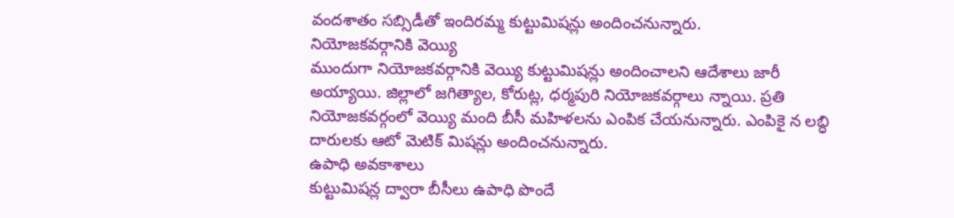వందశాతం సబ్సిడీతో ఇందిరమ్మ కుట్టుమిషన్లు అందించనున్నారు.
నియోజకవర్గానికి వెయ్యి
ముందుగా నియోజకవర్గానికి వెయ్యి కుట్టుమిషన్లు అందించాలని ఆదేశాలు జారీ అయ్యాయి. జిల్లాలో జగిత్యాల, కోరుట్ల, ధర్మపురి నియోజకవర్గాలు న్నాయి. ప్రతి నియోజకవర్గంలో వెయ్యి మంది బీసీ మహిళలను ఎంపిక చేయనున్నారు. ఎంపికై న లబ్ధి దారులకు ఆటో మెటిక్ మిషన్లు అందించనున్నారు.
ఉపాధి అవకాశాలు
కుట్టుమిషన్ల ద్వారా బీసీలు ఉపాధి పొందే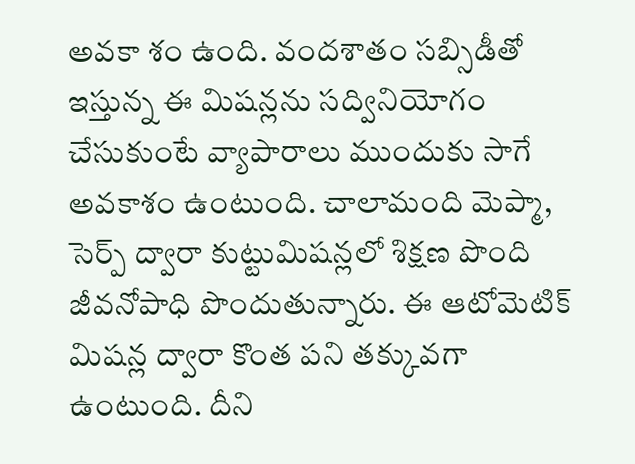అవకా శం ఉంది. వందశాతం సబ్సిడీతో ఇస్తున్న ఈ మిషన్లను సద్వినియోగం చేసుకుంటే వ్యాపారాలు ముందుకు సాగే అవకాశం ఉంటుంది. చాలామంది మెప్మా, సెర్ప్ ద్వారా కుట్టుమిషన్లలో శిక్షణ పొంది జీవనోపాధి పొందుతున్నారు. ఈ ఆటోమెటిక్ మిషన్ల ద్వారా కొంత పని తక్కువగా ఉంటుంది. దీని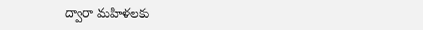ద్వారా మహిళలకు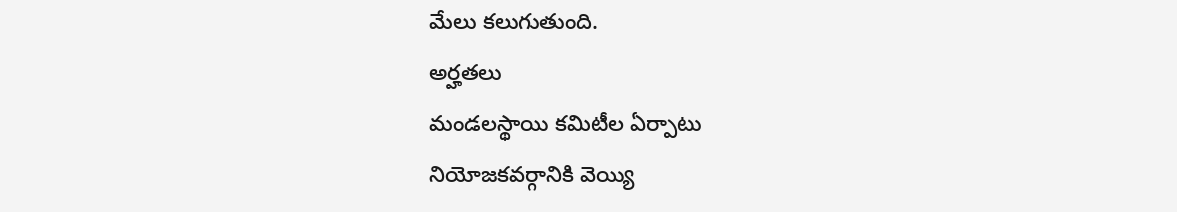మేలు కలుగుతుంది.
అర్హతలు
మండలస్థాయి కమిటీల ఏర్పాటు
నియోజకవర్గానికి వెయ్యి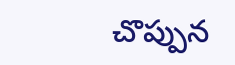చొప్పున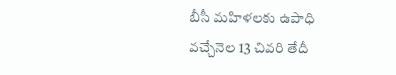బీసీ మహిళలకు ఉపాధి
వచ్చేనెల 13 చివరి తేదీ